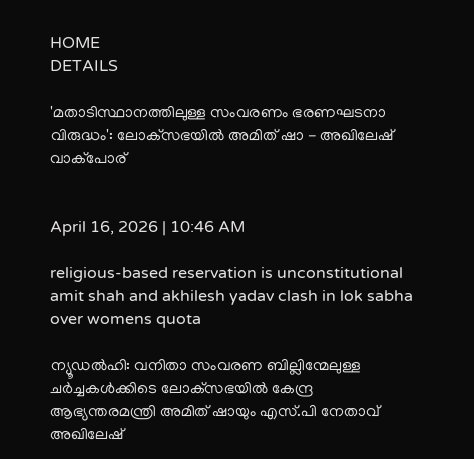HOME
DETAILS

'മതാടിസ്ഥാനത്തിലുള്ള സംവരണം ഭരണഘടനാ വിരുദ്ധം': ലോക്‌സഭയിൽ അമിത് ഷാ - അഖിലേഷ് വാക്പോര്


April 16, 2026 | 10:46 AM

religious-based reservation is unconstitutional amit shah and akhilesh yadav clash in lok sabha over womens quota

ന്യൂഡൽഹി: വനിതാ സംവരണ ബില്ലിന്മേലുള്ള ചർച്ചകൾക്കിടെ ലോക്‌സഭയിൽ കേന്ദ്ര ആഭ്യന്തരമന്ത്രി അമിത് ഷായും എസ്.പി നേതാവ് അഖിലേഷ്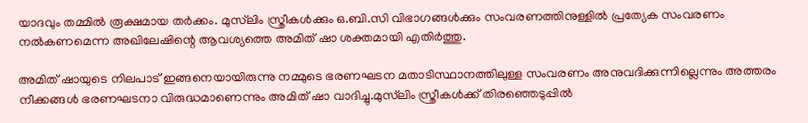യാദവും തമ്മിൽ രൂക്ഷമായ തർക്കം. മുസ്‌ലിം സ്ത്രീകൾക്കും ഒ.ബി.സി വിഭാഗങ്ങൾക്കും സംവരണത്തിനുള്ളിൽ പ്രത്യേക സംവരണം നൽകണമെന്ന അഖിലേഷിന്റെ ആവശ്യത്തെ അമിത് ഷാ ശക്തമായി എതിർത്തു.

അമിത് ഷായുടെ നിലപാട് ഇങ്ങനെയായിരുന്നു നമ്മുടെ ഭരണഘടന മതാടിസ്ഥാനത്തിലുള്ള സംവരണം അനുവദിക്കുന്നില്ലെന്നും അത്തരം നീക്കങ്ങൾ ഭരണഘടനാ വിരുദ്ധമാണെന്നും അമിത് ഷാ വാദിച്ചു.മുസ്‌ലിം സ്ത്രീകൾക്ക് തിരഞ്ഞെടുപ്പിൽ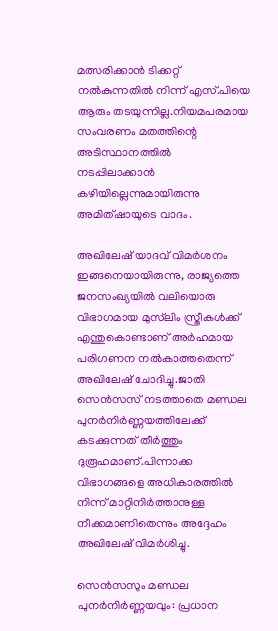മത്സരിക്കാൻ ടിക്കറ്റ് നൽകുന്നതിൽ നിന്ന് എസ്.പിയെ ആരും തടയുന്നില്ല.നിയമപരമായ സംവരണം മതത്തിന്റെ അടിസ്ഥാനത്തിൽ നടപ്പിലാക്കാൻ കഴിയില്ലെന്നുമായിരുന്നു അമിത്ഷായുടെ വാദം.

അഖിലേഷ് യാദവ് വിമർശനം ഇങ്ങനെയായിരുന്നു, രാജ്യത്തെ ജനസംഖ്യയിൽ വലിയൊരു വിഭാഗമായ മുസ്‌ലിം സ്ത്രീകൾക്ക് എന്തുകൊണ്ടാണ് അർഹമായ പരിഗണന നൽകാത്തതെന്ന് അഖിലേഷ് ചോദിച്ചു.ജാതി സെൻസസ് നടത്താതെ മണ്ഡല പുനർനിർണ്ണയത്തിലേക്ക് കടക്കുന്നത് തീർത്തും ദുരൂഹമാണ്.പിന്നാക്ക വിഭാഗങ്ങളെ അധികാരത്തിൽ നിന്ന് മാറ്റിനിർത്താനുള്ള നീക്കമാണിതെന്നും അദ്ദേഹം അഖിലേഷ് വിമർശിച്ചു.

സെൻസസും മണ്ഡല പുനർനിർണ്ണയവും: പ്രധാന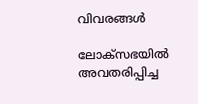വിവരങ്ങൾ

ലോക്‌സഭയിൽ അവതരിപ്പിച്ച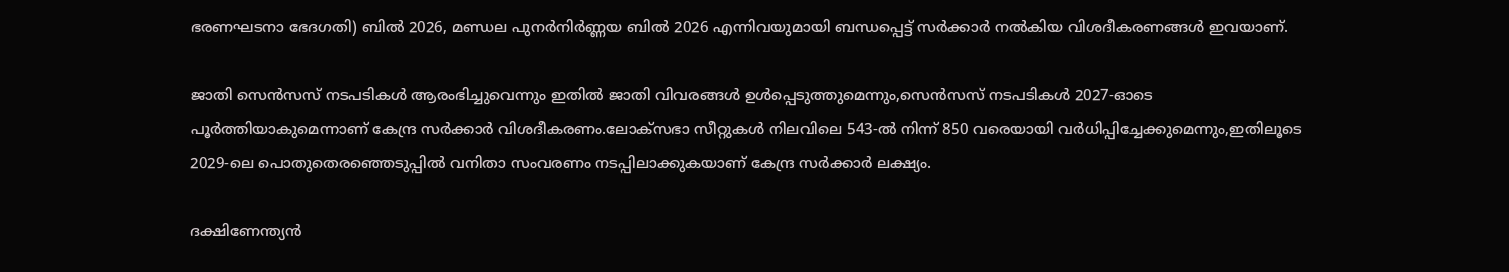ഭരണഘടനാ ഭേദഗതി) ബിൽ 2026, മണ്ഡല പുനർനിർണ്ണയ ബിൽ 2026 എന്നിവയുമായി ബന്ധപ്പെട്ട് സർക്കാർ നൽകിയ വിശദീകരണങ്ങൾ ഇവയാണ്.

ജാതി സെൻസസ് നടപടികൾ ആരംഭിച്ചുവെന്നും ഇതിൽ ജാതി വിവരങ്ങൾ ഉൾപ്പെടുത്തുമെന്നും,സെൻസസ് നടപടികൾ 2027-ഓടെ പൂർത്തിയാകുമെന്നാണ് കേന്ദ്ര സർക്കാർ വിശദീകരണം.ലോക്‌സഭാ സീറ്റുകൾ നിലവിലെ 543-ൽ നിന്ന് 850 വരെയായി വർധിപ്പിച്ചേക്കുമെന്നും,ഇതിലൂടെ 2029-ലെ പൊതുതെരഞ്ഞെടുപ്പിൽ വനിതാ സംവരണം നടപ്പിലാക്കുകയാണ് കേന്ദ്ര സർക്കാർ ലക്ഷ്യം.

ദക്ഷിണേന്ത്യൻ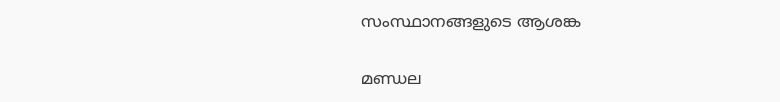സംസ്ഥാനങ്ങളുടെ ആശങ്ക

മണ്ഡല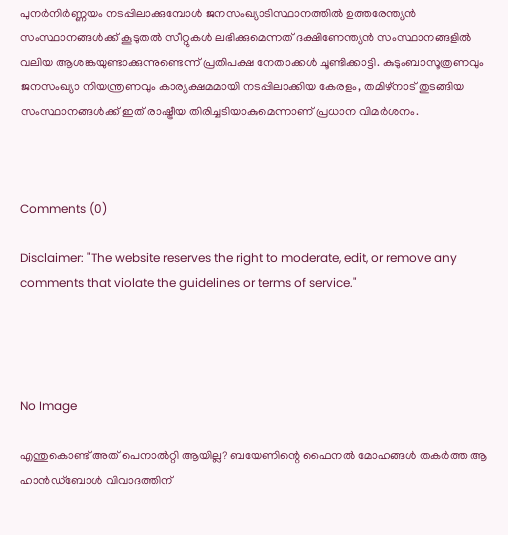പുനർനിർണ്ണയം നടപ്പിലാക്കുമ്പോൾ ജനസംഖ്യാടിസ്ഥാനത്തിൽ ഉത്തരേന്ത്യൻ സംസ്ഥാനങ്ങൾക്ക് കൂടുതൽ സീറ്റുകൾ ലഭിക്കുമെന്നത് ദക്ഷിണേന്ത്യൻ സംസ്ഥാനങ്ങളിൽ വലിയ ആശങ്കയുണ്ടാക്കുന്നുണ്ടെന്ന് പ്രതിപക്ഷ നേതാക്കൾ ചൂണ്ടിക്കാട്ടി. കുടുംബാസൂത്രണവും ജനസംഖ്യാ നിയന്ത്രണവും കാര്യക്ഷമമായി നടപ്പിലാക്കിയ കേരളം, തമിഴ്നാട് തുടങ്ങിയ സംസ്ഥാനങ്ങൾക്ക് ഇത് രാഷ്ട്രീയ തിരിച്ചടിയാകുമെന്നാണ് പ്രധാന വിമർശനം.



Comments (0)

Disclaimer: "The website reserves the right to moderate, edit, or remove any comments that violate the guidelines or terms of service."




No Image

എന്തുകൊണ്ട് അത് പെനാൽറ്റി ആയില്ല? ബയേണിന്റെ ഫൈനൽ മോഹങ്ങൾ തകർത്ത ആ ഹാൻഡ്‌ബോൾ വിവാദത്തിന്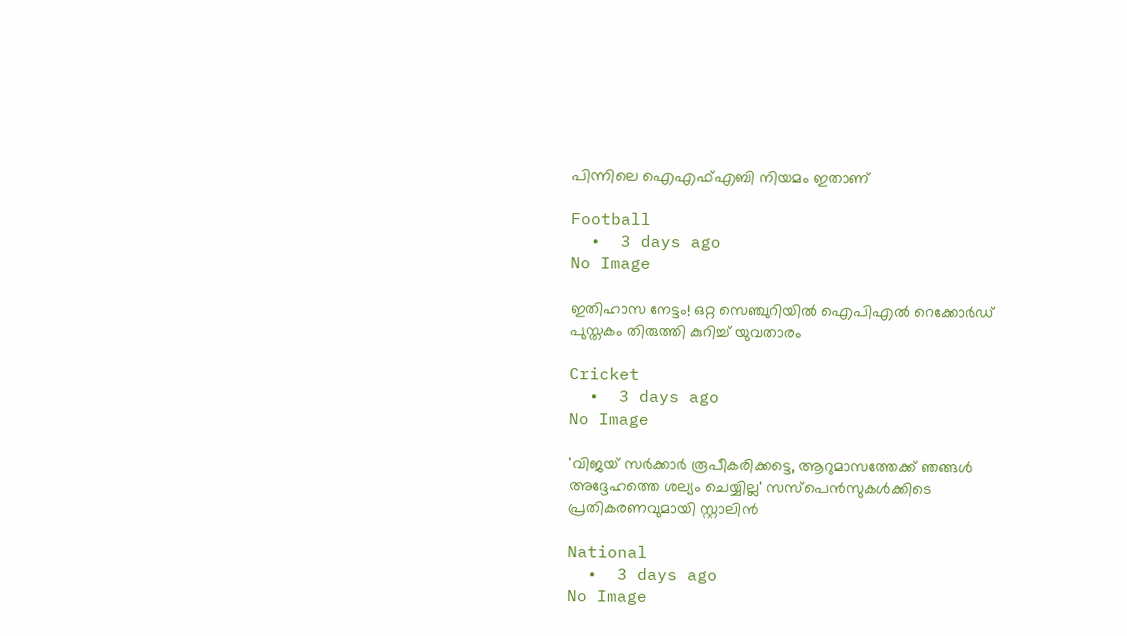പിന്നിലെ ഐഎഫ്‌എബി നിയമം ഇതാണ്

Football
  •  3 days ago
No Image

ഇതിഹാസ നേട്ടം! ഒറ്റ സെഞ്ചുറിയിൽ ഐപിഎൽ റെക്കോർഡ് പുസ്തകം തിരുത്തി കുറിച്ച് യുവതാരം

Cricket
  •  3 days ago
No Image

'വിജയ് സര്‍ക്കാര്‍ രൂപീകരിക്കട്ടെ, ആറുമാസത്തേക്ക് ഞങ്ങള്‍ അദ്ദേഹത്തെ ശല്യം ചെയ്യില്ല' സസ്‌പെന്‍സുകള്‍ക്കിടെ പ്രതികരണവുമായി സ്റ്റാലിന്‍

National
  •  3 days ago
No Image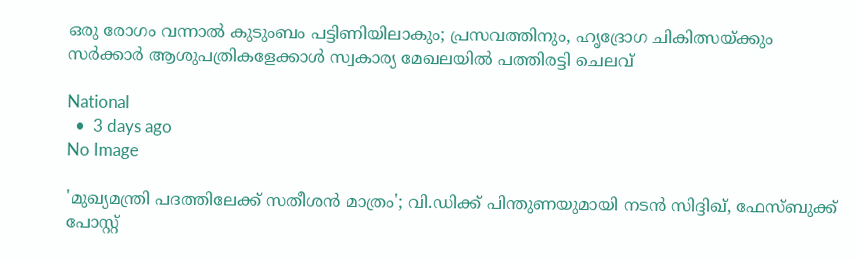ഒരു രോഗം വന്നാൽ കുടുംബം പട്ടിണിയിലാകും; പ്രസവത്തിനും, ഹൃദ്രോഗ ചികിത്സയ്ക്കും സർക്കാർ ആശുപത്രികളേക്കാൾ സ്വകാര്യ മേഖലയിൽ പത്തിരട്ടി ചെലവ്

National
  •  3 days ago
No Image

'മുഖ്യമന്ത്രി പദത്തിലേക്ക് സതീശന്‍ മാത്രം'; വി.ഡിക്ക് പിന്തുണയുമായി നടന്‍ സിദ്ദിഖ്, ഫേസ്ബുക്ക് പോസ്റ്റ്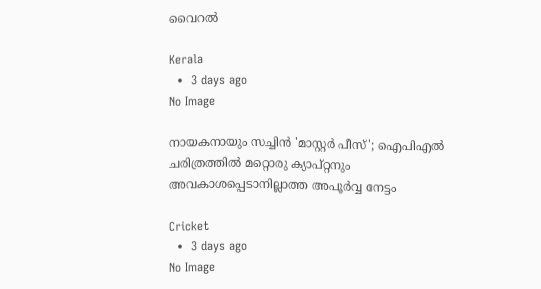വൈറല്‍

Kerala
  •  3 days ago
No Image

നായകനായും സച്ചിൻ 'മാസ്റ്റർ പീസ്'; ഐപിഎൽ ചരിത്രത്തിൽ മറ്റൊരു ക്യാപ്റ്റനും അവകാശപ്പെടാനില്ലാത്ത അപൂർവ്വ നേട്ടം

Cricket
  •  3 days ago
No Image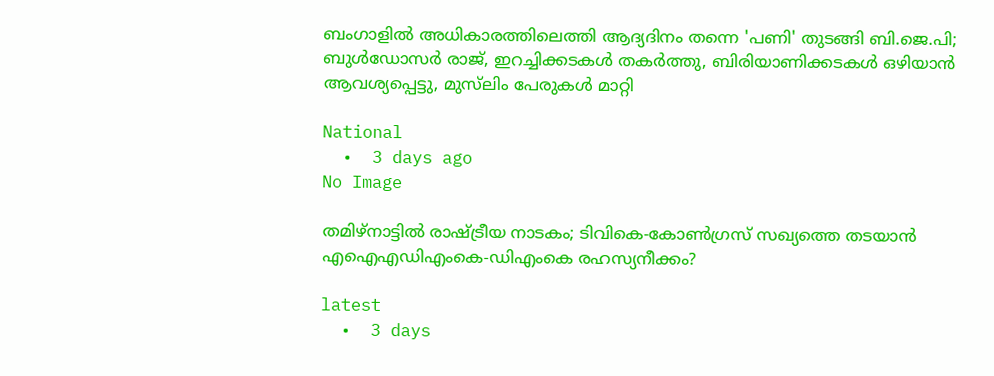ബംഗാളില്‍ അധികാരത്തിലെത്തി ആദ്യദിനം തന്നെ 'പണി' തുടങ്ങി ബി.ജെ.പി; ബുള്‍ഡോസര്‍ രാജ്, ഇറച്ചിക്കടകള്‍ തകര്‍ത്തു, ബിരിയാണിക്കടകള്‍ ഒഴിയാന്‍ ആവശ്യപ്പെട്ടു, മുസ്‌ലിം പേരുകള്‍ മാറ്റി

National
  •  3 days ago
No Image

തമിഴ്‌നാട്ടിൽ രാഷ്ട്രീയ നാടകം; ടിവികെ-കോൺഗ്രസ് സഖ്യത്തെ തടയാൻ എഐഎഡിഎംകെ-ഡിഎംകെ രഹസ്യനീക്കം?

latest
  •  3 days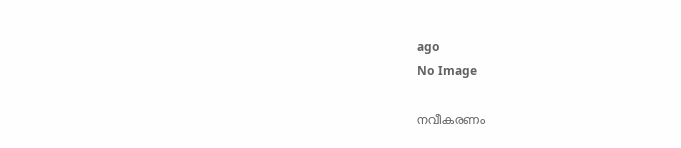ago
No Image

നവീകരണം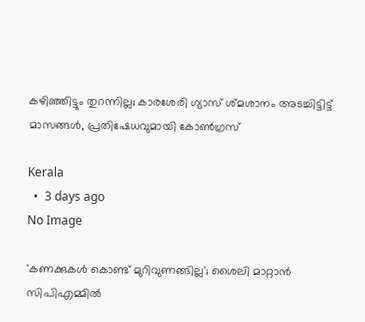കഴിഞ്ഞിട്ടും തുറന്നില്ല; കാരശേരി ഗ്യാസ് ശ്മശാനം അടച്ചിട്ടിട്ട് മാസങ്ങള്‍, പ്രതിഷേധവുമായി കോണ്‍ഗ്രസ്

Kerala
  •  3 days ago
No Image

'കണക്കുകൾ കൊണ്ട് മുറിവുണങ്ങില്ല'; ശൈലി മാറ്റാൻ സിപിഎമ്മിൽ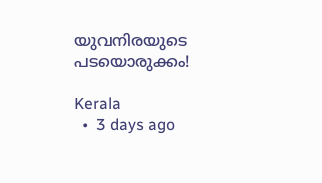യുവനിരയുടെ പടയൊരുക്കം!

Kerala
  •  3 days ago